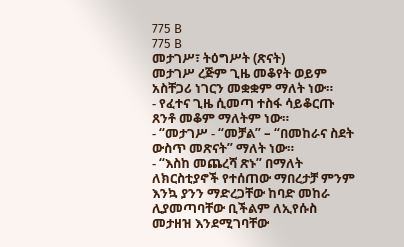775 B
775 B
መታገሥ፣ ትዕግሥት (ጽናት)
መታገሥ ረጅም ጊዜ መቆየት ወይም አስቸጋሪ ነገርን መቋቋም ማለት ነው።
- የፈተና ጊዜ ሲመጣ ተስፋ ሳይቆርጡ ጸንቶ መቆም ማለትም ነው።
- “መታገሥ - “መቻል” – “በመከራና ስደት ውስጥ መጽናት” ማለት ነው።
- “እስከ መጨረሻ ጽኑ” በማለት ለክርስቲያኖች የተሰጠው ማበረታቻ ምንም እንኳ ያንን ማድረጋቸው ከባድ መከራ ሊያመጣባቸው ቢችልም ለኢየሱስ መታዘዝ እንደሚገባቸው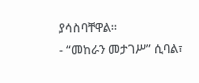ያሳስባቸዋል።
- “መከራን መታገሥ” ሲባል፣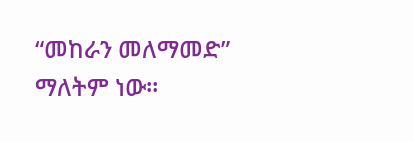“መከራን መለማመድ” ማለትም ነው።